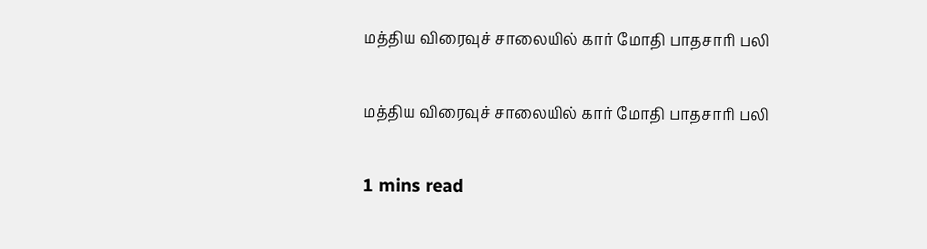மத்திய விரைவுச் சாலையில் கார் மோதி பாதசாரி பலி

மத்திய விரைவுச் சாலையில் கார் மோதி பாதசாரி பலி

1 mins read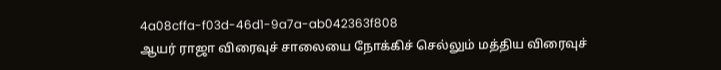4a08cffa-f03d-46d1-9a7a-ab042363f808
ஆயர் ராஜா விரைவுச் சாலையை நோக்கிச் செல்லும் மத்திய விரைவுச்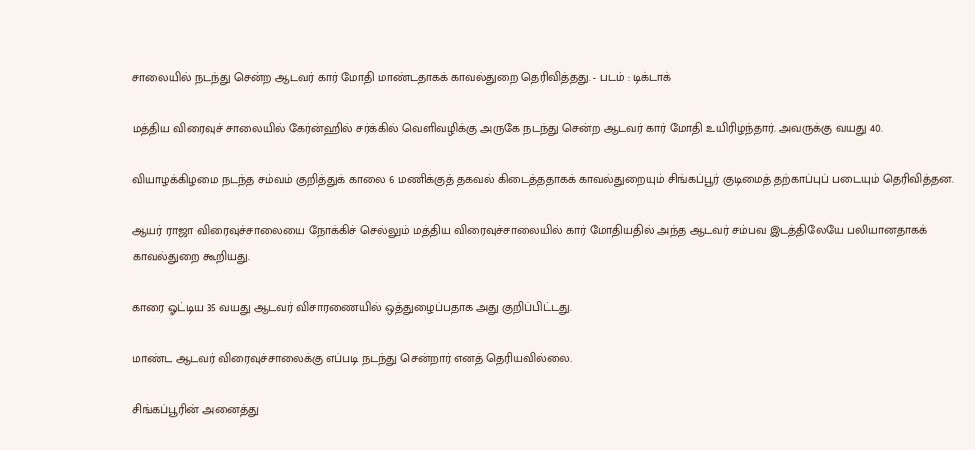சாலையில் நடந்து சென்ற ஆடவர் கார் மோதி மாண்டதாகக் காவல்துறை தெரிவித்தது. - படம் : டிக்டாக்

மத்திய விரைவுச் சாலையில் கேர்ன்ஹில் சர்க்கில் வெளிவழிக்கு அருகே நடந்து சென்ற ஆடவர் கார் மோதி உயிரிழந்தார். அவருக்கு வயது 40.

வியாழக்கிழமை நடந்த சம்வம் குறித்துக் காலை 6 மணிக்குத் தகவல் கிடைத்ததாகக் காவல்துறையும் சிங்கப்பூர் குடிமைத் தற்காப்புப் படையும் தெரிவித்தன.

ஆயர் ராஜா விரைவுச்சாலையை நோக்கிச் செல்லும் மத்திய விரைவுச்சாலையில் கார் மோதியதில் அந்த ஆடவர் சம்பவ இடத்திலேயே பலியானதாகக் காவல்துறை கூறியது.

காரை ஓட்டிய 35 வயது ஆடவர் விசாரணையில் ஒத்துழைப்பதாக அது குறிப்பிட்டது.

மாண்ட ஆடவர் விரைவுச்சாலைக்கு எப்படி நடந்து சென்றார் எனத் தெரியவில்லை.

சிங்கப்பூரின் அனைத்து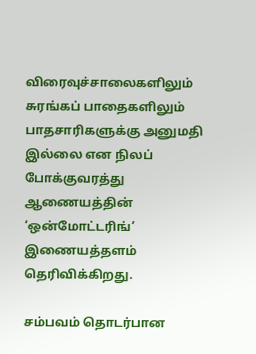விரைவுச்சாலைகளிலும் சுரங்கப் பாதைகளிலும் பாதசாரிகளுக்கு அனுமதி இல்லை என நிலப் போக்குவரத்து ஆணையத்தின் ‘ஒன்மோட்டரிங்’ இணையத்தளம் தெரிவிக்கிறது.

சம்பவம் தொடர்பான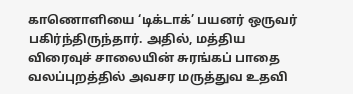காணொளியை ‘டிக்டாக்’ பயனர் ஒருவர் பகிர்ந்திருந்தார். அதில், மத்திய விரைவுச் சாலையின் சுரங்கப் பாதை வலப்புறத்தில் அவசர மருத்துவ உதவி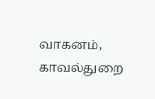வாகனம், காவல்துறை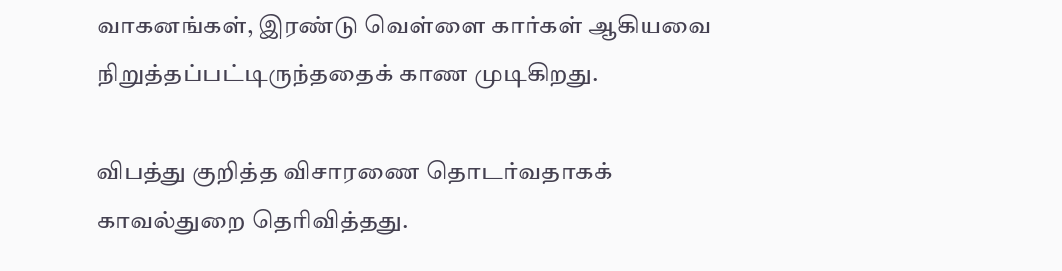வாகனங்கள், இரண்டு வெள்ளை கார்கள் ஆகியவை நிறுத்தப்பட்டிருந்ததைக் காண முடிகிறது.

விபத்து குறித்த விசாரணை தொடர்வதாகக் காவல்துறை தெரிவித்தது.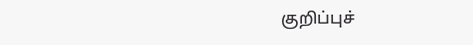குறிப்புச்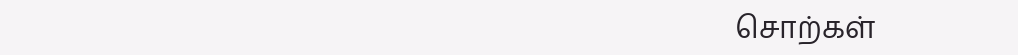சொற்கள்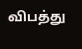விபத்து